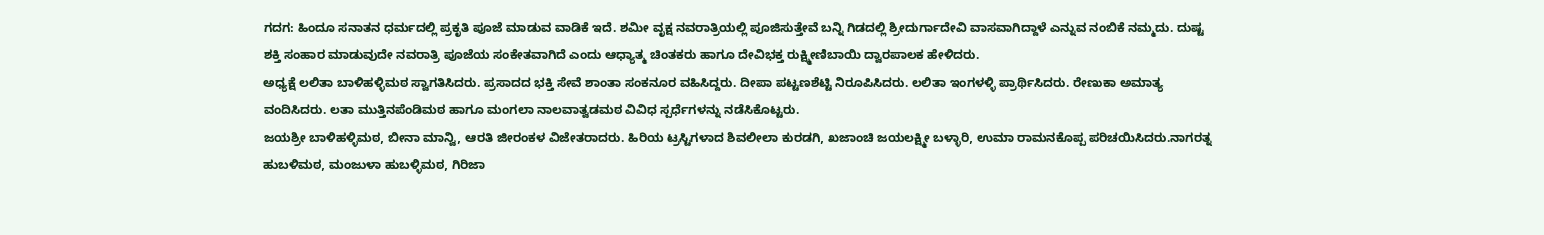ಗದಗ: ಹಿಂದೂ ಸನಾತನ ಧರ್ಮದಲ್ಲಿ ಪ್ರಕೃತಿ ಪೂಜೆ ಮಾಡುವ ವಾಡಿಕೆ ಇದೆ. ಶಮೀ ವೃಕ್ಷ ನವರಾತ್ರಿಯಲ್ಲಿ ಪೂಜಿಸುತ್ತೇವೆ ಬನ್ನಿ ಗಿಡದಲ್ಲಿ ಶ್ರೀದುರ್ಗಾದೇವಿ ವಾಸವಾಗಿದ್ದಾಳೆ ಎನ್ನುವ ನಂಬಿಕೆ ನಮ್ಮದು. ದುಷ್ಟ ಶಕ್ತಿ ಸಂಹಾರ ಮಾಡುವುದೇ ನವರಾತ್ರಿ ಪೂಜೆಯ ಸಂಕೇತವಾಗಿದೆ ಎಂದು ಆಧ್ಯಾತ್ಮ ಚಿಂತಕರು ಹಾಗೂ ದೇವಿಭಕ್ತ ರುಕ್ಷ್ಮೀಣಿಬಾಯಿ ದ್ವಾರಪಾಲಕ ಹೇಳಿದರು.
ಅಧ್ಯಕ್ಷೆ ಲಲಿತಾ ಬಾಳಿಹಳ್ಳಿಮಠ ಸ್ವಾಗತಿಸಿದರು. ಪ್ರಸಾದದ ಭಕ್ತಿ ಸೇವೆ ಶಾಂತಾ ಸಂಕನೂರ ವಹಿಸಿದ್ದರು. ದೀಪಾ ಪಟ್ಟಣಶೆಟ್ಟಿ ನಿರೂಪಿಸಿದರು. ಲಲಿತಾ ಇಂಗಳಳ್ಳಿ ಪ್ರಾರ್ಥಿಸಿದರು. ರೇಣುಕಾ ಅಮಾತ್ಯ ವಂದಿಸಿದರು. ಲತಾ ಮುತ್ತಿನಪೆಂಡಿಮಠ ಹಾಗೂ ಮಂಗಲಾ ನಾಲವಾತ್ವಡಮಠ ವಿವಿಧ ಸ್ಪರ್ಧೆಗಳನ್ನು ನಡೆಸಿಕೊಟ್ಟರು.
ಜಯಶ್ರೀ ಬಾಳಿಹಳ್ಳಿಮಠ, ಬೀನಾ ಮಾನ್ವಿ, ಆರತಿ ಜೀರಂಕಳ ವಿಜೇತರಾದರು. ಹಿರಿಯ ಟ್ರಸ್ಟಿಗಳಾದ ಶಿವಲೀಲಾ ಕುರಡಗಿ, ಖಜಾಂಚಿ ಜಯಲಕ್ಷ್ಮೀ ಬಳ್ಳಾರಿ, ಉಮಾ ರಾಮನಕೊಪ್ಪ ಪರಿಚಯಿಸಿದರು.ನಾಗರತ್ನ ಹುಬಳಿಮಠ, ಮಂಜುಳಾ ಹುಬಳ್ಳಿಮಠ, ಗಿರಿಜಾ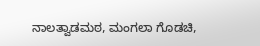ನಾಲತ್ವಾಡಮಠ, ಮಂಗಲಾ ಗೊಡಚಿ,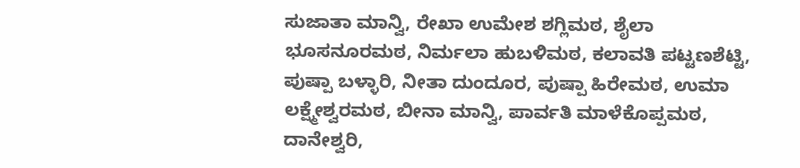ಸುಜಾತಾ ಮಾನ್ವಿ, ರೇಖಾ ಉಮೇಶ ಶಗ್ಲಿಮಠ, ಶೈಲಾ ಭೂಸನೂರಮಠ, ನಿರ್ಮಲಾ ಹುಬಳಿಮಠ, ಕಲಾವತಿ ಪಟ್ಟಣಶೆಟ್ಟಿ, ಪುಷ್ಪಾ ಬಳ್ಳಾರಿ, ನೀತಾ ದುಂದೂರ, ಪುಷ್ಪಾ ಹಿರೇಮಠ, ಉಮಾ ಲಕ್ಷ್ಮೇಶ್ವರಮಠ, ಬೀನಾ ಮಾನ್ವಿ, ಪಾರ್ವತಿ ಮಾಳೆಕೊಪ್ಪಮಠ, ದಾನೇಶ್ವರಿ,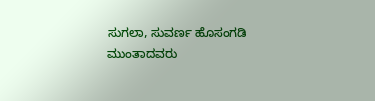ಸುಗಲಾ, ಸುವರ್ಣ ಹೊಸಂಗಡಿ ಮುಂತಾದವರು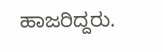ಹಾಜರಿದ್ದರು.